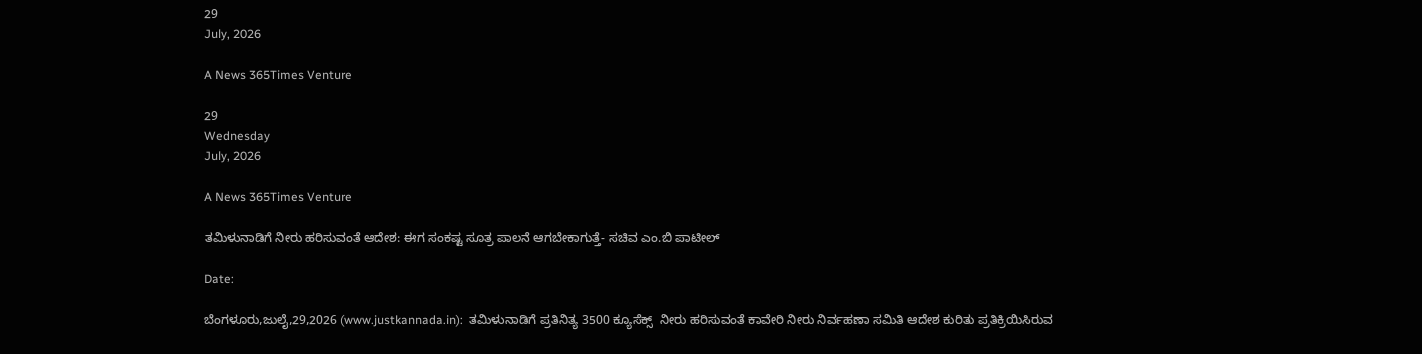29
July, 2026

A News 365Times Venture

29
Wednesday
July, 2026

A News 365Times Venture

ತಮಿಳುನಾಡಿಗೆ ನೀರು ಹರಿಸುವಂತೆ ಆದೇಶ: ಈಗ ಸಂಕಷ್ಟ ಸೂತ್ರ ಪಾಲನೆ ಆಗಬೇಕಾಗುತ್ತೆ- ಸಚಿವ ಎಂ.ಬಿ ಪಾಟೀಲ್

Date:

ಬೆಂಗಳೂರು,ಜುಲೈ,29,2026 (www.justkannada.in):  ತಮಿಳುನಾಡಿಗೆ ಪ್ರತಿನಿತ್ಯ 3500 ಕ್ಯೂಸೆಕ್ಸ್  ನೀರು ಹರಿಸುವಂತೆ ಕಾವೇರಿ ನೀರು ನಿರ್ವಹಣಾ ಸಮಿತಿ ಆದೇಶ ಕುರಿತು ಪ್ರತಿಕ್ರಿಯಿಸಿರುವ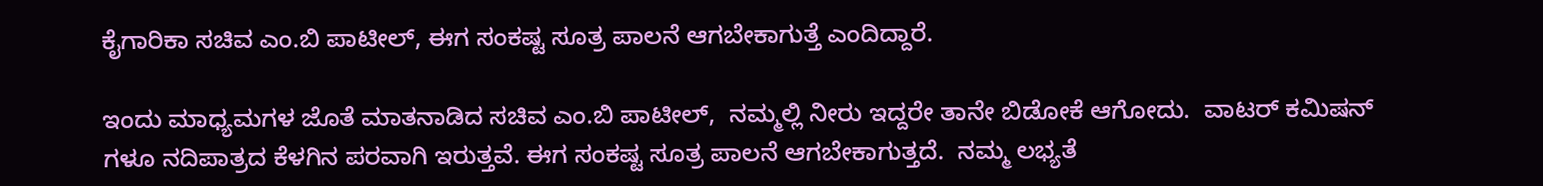ಕೈಗಾರಿಕಾ ಸಚಿವ ಎಂ.ಬಿ ಪಾಟೀಲ್, ಈಗ ಸಂಕಷ್ಟ ಸೂತ್ರ ಪಾಲನೆ ಆಗಬೇಕಾಗುತ್ತೆ ಎಂದಿದ್ದಾರೆ.

ಇಂದು ಮಾಧ್ಯಮಗಳ ಜೊತೆ ಮಾತನಾಡಿದ ಸಚಿವ ಎಂ.ಬಿ ಪಾಟೀಲ್,  ನಮ್ಮಲ್ಲಿ ನೀರು ಇದ್ದರೇ ತಾನೇ ಬಿಡೋಕೆ ಆಗೋದು.  ವಾಟರ್ ಕಮಿಷನ್ ಗಳೂ ನದಿಪಾತ್ರದ ಕೆಳಗಿನ ಪರವಾಗಿ ಇರುತ್ತವೆ. ಈಗ ಸಂಕಷ್ಟ ಸೂತ್ರ ಪಾಲನೆ ಆಗಬೇಕಾಗುತ್ತದೆ.  ನಮ್ಮ ಲಭ್ಯತೆ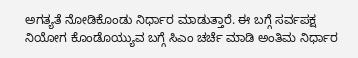ಅಗತ್ಯತೆ ನೋಡಿಕೊಂಡು ನಿರ್ಧಾರ ಮಾಡುತ್ತಾರೆ. ಈ ಬಗ್ಗೆ ಸರ್ವಪಕ್ಷ ನಿಯೋಗ ಕೊಂಡೊಯ್ಯುವ ಬಗ್ಗೆ ಸಿಎಂ ಚರ್ಚೆ ಮಾಡಿ ಅಂತಿಮ ನಿರ್ಧಾರ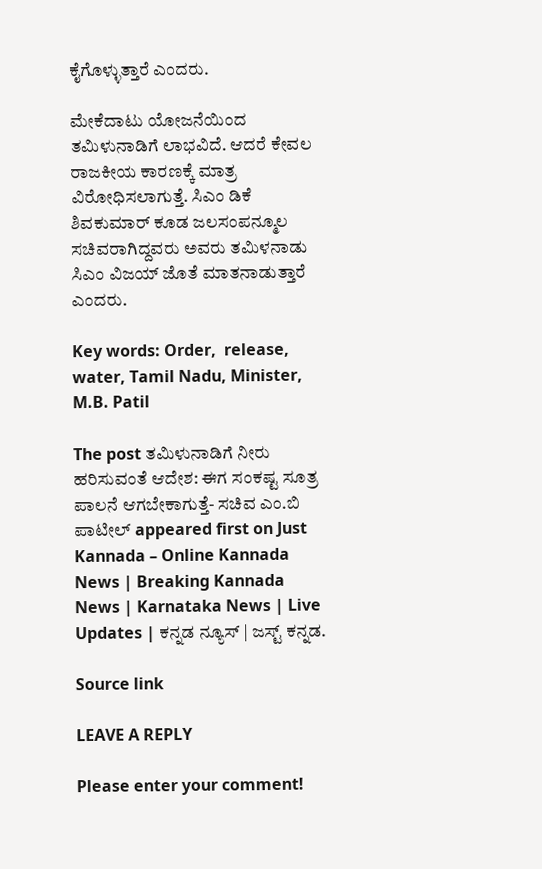ಕೈಗೊಳ್ಳುತ್ತಾರೆ ಎಂದರು.

ಮೇಕೆದಾಟು ಯೋಜನೆಯಿಂದ ತಮಿಳುನಾಡಿಗೆ ಲಾಭವಿದೆ. ಆದರೆ ಕೇವಲ ರಾಜಕೀಯ ಕಾರಣಕ್ಕೆ ಮಾತ್ರ ವಿರೋಧಿಸಲಾಗುತ್ತೆ. ಸಿಎಂ ಡಿಕೆ ಶಿವಕುಮಾರ್ ಕೂಡ ಜಲಸಂಪನ್ಮೂಲ ಸಚಿವರಾಗಿದ್ದವರು ಅವರು ತಮಿಳನಾಡು ಸಿಎಂ ವಿಜಯ್ ಜೊತೆ ಮಾತನಾಡುತ್ತಾರೆ ಎಂದರು.

Key words: Order,  release, water, Tamil Nadu, Minister, M.B. Patil

The post ತಮಿಳುನಾಡಿಗೆ ನೀರು ಹರಿಸುವಂತೆ ಆದೇಶ: ಈಗ ಸಂಕಷ್ಟ ಸೂತ್ರ ಪಾಲನೆ ಆಗಬೇಕಾಗುತ್ತೆ- ಸಚಿವ ಎಂ.ಬಿ ಪಾಟೀಲ್ appeared first on Just Kannada – Online Kannada News | Breaking Kannada News | Karnataka News | Live Updates | ಕನ್ನಡ ನ್ಯೂಸ್ | ಜಸ್ಟ್ ಕನ್ನಡ.

Source link

LEAVE A REPLY

Please enter your comment!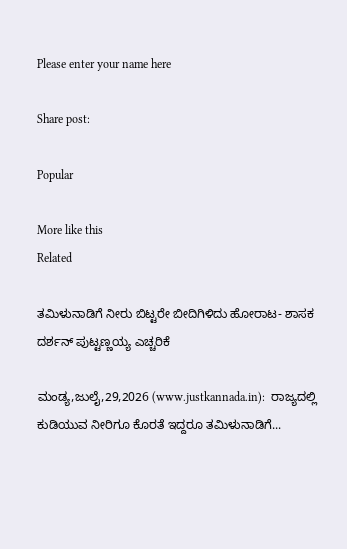Please enter your name here

Share post:

Popular

More like this
Related

ತಮಿಳುನಾಡಿಗೆ ನೀರು ಬಿಟ್ಟರೇ ಬೀದಿಗಿಳಿದು ಹೋರಾಟ- ಶಾಸಕ ದರ್ಶನ್ ಪುಟ್ಟಣ್ಣಯ್ಯ ಎಚ್ಚರಿಕೆ

ಮಂಡ್ಯ,ಜುಲೈ,29,2026 (www.justkannada.in):  ರಾಜ್ಯದಲ್ಲಿ ಕುಡಿಯುವ ನೀರಿಗೂ ಕೊರತೆ ಇದ್ದರೂ ತಮಿಳುನಾಡಿಗೆ...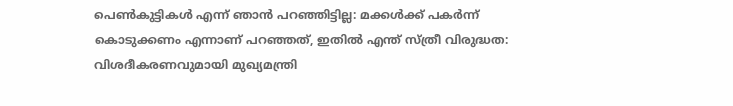പെണ്‍കുട്ടികള്‍ എന്ന് ഞാന്‍ പറഞ്ഞിട്ടില്ല: മക്കള്‍ക്ക് പകര്‍ന്ന് കൊടുക്കണം എന്നാണ് പറഞ്ഞത്, ഇതില്‍ എന്ത് സ്ത്രീ വിരുദ്ധത: വിശദീകരണവുമായി മുഖ്യമന്ത്രി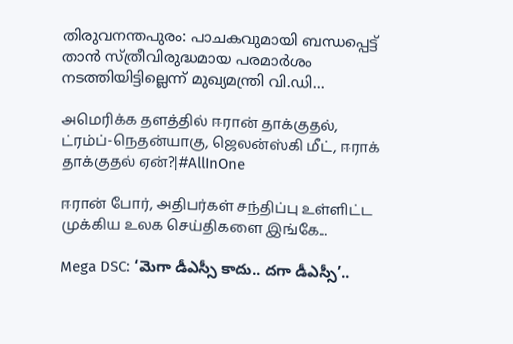തിരുവനന്തപുരം: പാചകവുമായി ബന്ധപ്പെട്ട് താന്‍ സ്ത്രീവിരുദ്ധമായ പരമാര്‍ശം നടത്തിയിട്ടില്ലെന്ന് മുഖ്യമന്ത്രി വി.ഡി...

அமெரிக்க தளத்தில் ஈரான் தாக்குதல், ட்ரம்ப்-நெதன்யாகு, ஜெலன்ஸ்கி மீட், ஈராக் தாக்குதல் ஏன்?|#AllInOne

ஈரான் போர், அதிபர்கள் சந்திப்பு உள்ளிட்ட முக்கிய உலக செய்திகளை இங்கே...

Mega DSC: ‘మెగా డీఎస్సీ కాదు.. దగా డీఎస్సీ’..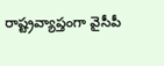రాష్ట్రవ్యాప్తంగా వైసీపీ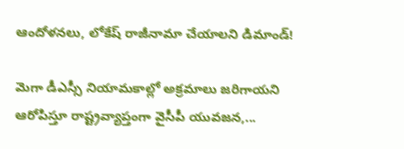ఆందోళనలు, లోకేష్ రాజీనామా చేయాలని డిమాండ్!

మెగా డీఎస్సీ నియామకాల్లో అక్రమాలు జరిగాయని ఆరోపిస్తూ రాష్ట్రవ్యాప్తంగా వైసీపీ యువజన,...